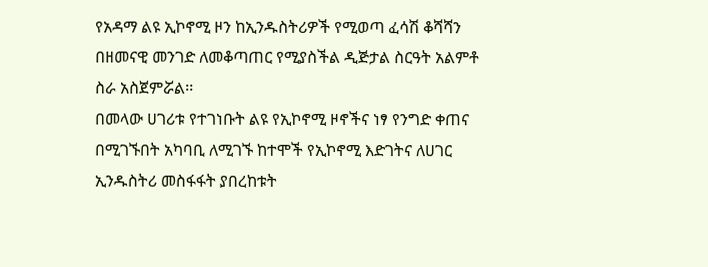የአዳማ ልዩ ኢኮኖሚ ዞን ከኢንዱስትሪዎች የሚወጣ ፈሳሽ ቆሻሻን በዘመናዊ መንገድ ለመቆጣጠር የሚያስችል ዲጅታል ስርዓት አልምቶ ስራ አስጀምሯል፡፡
በመላው ሀገሪቱ የተገነቡት ልዩ የኢኮኖሚ ዞኖችና ነፃ የንግድ ቀጠና በሚገኙበት አካባቢ ለሚገኙ ከተሞች የኢኮኖሚ እድገትና ለሀገር ኢንዱስትሪ መስፋፋት ያበረከቱት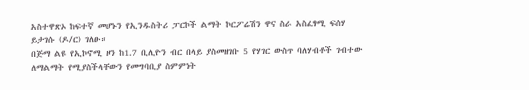አስተዋጽኦ ከፍተኛ መሆኑን የኢንዱስትሪ ፓርኮች ልማት ኮርፖሬሽን ዋና ስራ አስፈፃሚ ፍሰሃ ይታገሱ (ዶ/ር) ገለፁ።
በጅማ ልዩ የኢኮኖሚ ዞን ከ1.7 ቢሊዮን ብር በላይ ያስመዘገቡ 5 የሃገር ውስጥ ባለሃብቶች ገብተው ለማልማት የሚያስችላቸውን የመግባቢያ ስምምነት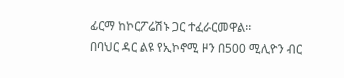ፊርማ ከኮርፖሬሽኑ ጋር ተፈራርመዋል፡፡
በባህር ዳር ልዩ የኢኮኖሚ ዞን በ500 ሚሊዮን ብር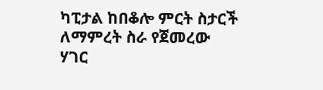ካፒታል ከበቆሎ ምርት ስታርች ለማምረት ስራ የጀመረው ሃገር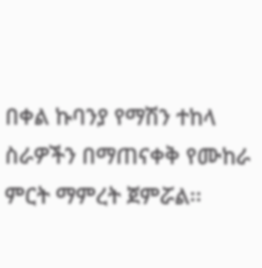በቀል ኩባንያ የማሽን ተከላ ስራዎችን በማጠናቀቅ የሙከራ ምርት ማምረት ጀምሯል፡፡